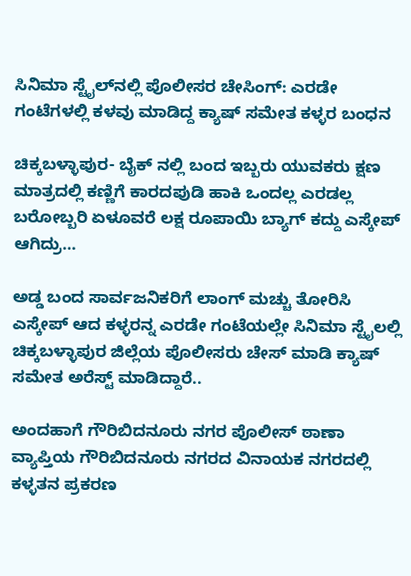ಸಿನಿಮಾ ಸ್ಟೈಲ್‌ನಲ್ಲಿ ಪೊಲೀಸರ ಚೇಸಿಂಗ್: ಎರಡೇ ಗಂಟೆಗಳಲ್ಲಿ ಕಳವು ಮಾಡಿದ್ದ ಕ್ಯಾಷ್‌ ಸಮೇತ ಕಳ್ಳರ ಬಂಧನ

ಚಿಕ್ಕಬಳ್ಳಾಪುರ- ಬೈಕ್ ನಲ್ಲಿ ಬಂದ ಇಬ್ಬರು ಯುವಕರು ಕ್ಷಣ ಮಾತ್ರದಲ್ಲಿ ಕಣ್ಣಿಗೆ ಕಾರದಪುಡಿ ಹಾಕಿ ಒಂದಲ್ಲ ಎರಡಲ್ಲ ಬರೋಬ್ಬರಿ ಏಳೂವರೆ ಲಕ್ಷ ರೂಪಾಯಿ ಬ್ಯಾಗ್‌ ಕದ್ದು ಎಸ್ಕೇಪ್‌ ಆಗಿದ್ರು…

ಅಡ್ಡ ಬಂದ ಸಾರ್ವಜನಿಕರಿಗೆ ಲಾಂಗ್‌ ಮಚ್ಚು ತೋರಿಸಿ ಎಸ್ಕೇಪ್‌ ಆದ ಕಳ್ಳರನ್ನ ಎರಡೇ ಗಂಟೆಯಲ್ಲೇ ಸಿನಿಮಾ ಸ್ಟೈಲಲ್ಲಿ ಚಿಕ್ಕಬಳ್ಳಾಪುರ ಜಿಲ್ಲೆಯ ಪೊಲೀಸರು ಚೇಸ್‌ ಮಾಡಿ ಕ್ಯಾಷ್‌ ಸಮೇತ ಅರೆಸ್ಟ್‌ ಮಾಡಿದ್ದಾರೆ..

ಅಂದಹಾಗೆ ಗೌರಿಬಿದನೂರು ನಗರ ಪೊಲೀಸ್‌ ಠಾಣಾ ವ್ಯಾಪ್ತಿಯ ಗೌರಿಬಿದನೂರು ನಗರದ ವಿನಾಯಕ ನಗರದಲ್ಲಿ ಕಳ್ಳತನ ಪ್ರಕರಣ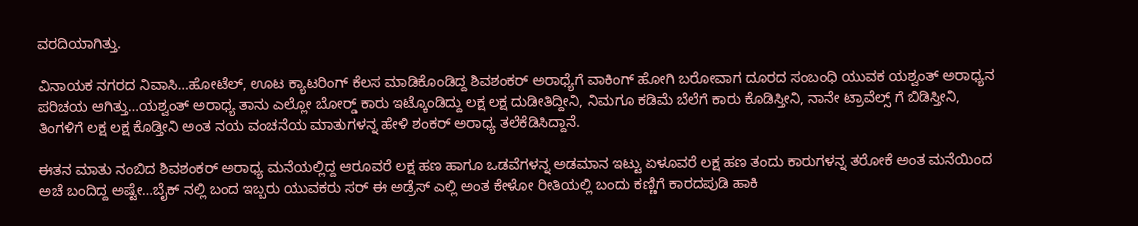ವರದಿಯಾಗಿತ್ತು.

ವಿನಾಯಕ ನಗರದ ನಿವಾಸಿ…ಹೋಟೆಲ್‌, ಊಟ ಕ್ಯಾಟರಿಂಗ್‌ ಕೆಲಸ ಮಾಡಿಕೊಂಡಿದ್ದ ಶಿವಶಂಕರ್‌ ಅರಾಧ್ಯೆಗೆ ವಾಕಿಂಗ್‌ ಹೋಗಿ ಬರೋವಾಗ ದೂರದ ಸಂಬಂಧಿ ಯುವಕ ಯಶ್ವಂತ್‌ ಅರಾಧ್ಯನ ಪರಿಚಯ ಆಗಿತ್ತು…ಯಶ್ವಂತ್‌ ಅರಾಧ್ಯ ತಾನು ಎಲ್ಲೋ ಬೋರ‍್ಡ್‌ ಕಾರು ಇಟ್ಕೊಂಡಿದ್ದು ಲಕ್ಷ ಲಕ್ಷ ದುಡೀತಿದ್ದೀನಿ, ನಿಮಗೂ ಕಡಿಮೆ ಬೆಲೆಗೆ ಕಾರು ಕೊಡಿಸ್ತೀನಿ, ನಾನೇ ಟ್ರಾವೆಲ್ಸ್‌ ಗೆ ಬಿಡಿಸ್ತೀನಿ, ತಿಂಗಳಿಗೆ ಲಕ್ಷ ಲಕ್ಷ ಕೊಡ್ತೀನಿ ಅಂತ ನಯ ವಂಚನೆಯ ಮಾತುಗಳನ್ನ ಹೇಳಿ ಶಂಕರ್‌ ಅರಾಧ್ಯ ತಲೆಕೆಡಿಸಿದ್ದಾನೆ.

ಈತನ ಮಾತು ನಂಬಿದ ಶಿವಶಂಕರ್‌ ಅರಾಧ್ಯ ಮನೆಯಲ್ಲಿದ್ದ ಆರೂವರೆ ಲಕ್ಷ ಹಣ ಹಾಗೂ ಒಡವೆಗಳನ್ನ ಅಡಮಾನ ಇಟ್ಟು ಏಳೂವರೆ ಲಕ್ಷ ಹಣ ತಂದು ಕಾರುಗಳನ್ನ ತರೋಕೆ ಅಂತ ಮನೆಯಿಂದ ಅಚೆ ಬಂದಿದ್ದ ಅಷ್ಟೇ…ಬೈಕ್‌ ನಲ್ಲಿ ಬಂದ ಇಬ್ಬರು ಯುವಕರು ಸರ್‌ ಈ ಅಡ್ರೆಸ್‌ ಎಲ್ಲಿ ಅಂತ ಕೇಳೋ ರೀತಿಯಲ್ಲಿ ಬಂದು ಕಣ್ಣಿಗೆ ಕಾರದಪುಡಿ ಹಾಕಿ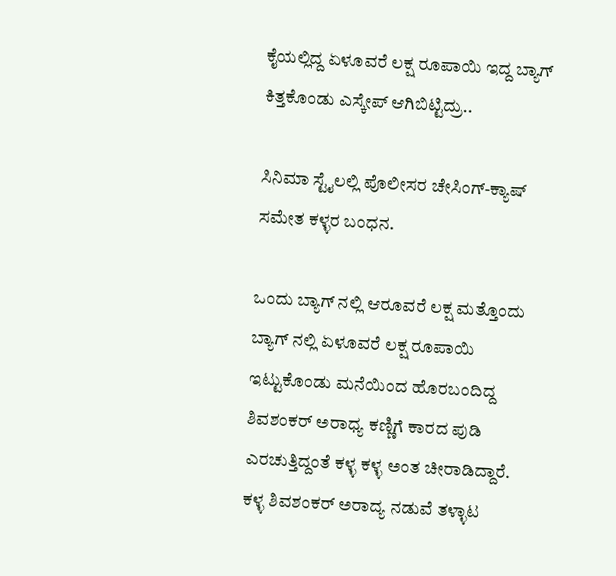ಕೈಯಲ್ಲಿದ್ದ ಏಳೂವರೆ ಲಕ್ಷ ರೂಪಾಯಿ ಇದ್ದ ಬ್ಯಾಗ್‌ ಕಿತ್ತಕೊಂಡು ಎಸ್ಕೇಪ್‌ ಆಗಿಬಿಟ್ಟಿದ್ರು..

ಸಿನಿಮಾ ಸ್ಟೈಲಲ್ಲಿ ಪೊಲೀಸರ ಚೇಸಿಂಗ್-ಕ್ಯಾಷ್‌ ಸಮೇತ ಕಳ್ಳರ ಬಂಧನ.

ಒಂದು ಬ್ಯಾಗ್‌ ನಲ್ಲಿ ಆರೂವರೆ ಲಕ್ಷ ಮತ್ತೊಂದು ಬ್ಯಾಗ್‌ ನಲ್ಲಿ ಏಳೂವರೆ ಲಕ್ಷ ರೂಪಾಯಿ ಇಟ್ಟುಕೊಂಡು ಮನೆಯಿಂದ ಹೊರಬಂದಿದ್ದ ಶಿವಶಂಕರ್‌ ಅರಾಧ್ಯ ಕಣ್ಣಿಗೆ ಕಾರದ ಪುಡಿ ಎರಚುತ್ತಿದ್ದಂತೆ ಕಳ್ಳ ಕಳ್ಳ ಅಂತ ಚೀರಾಡಿದ್ದಾರೆ. ಕಳ್ಳ ಶಿವಶಂಕರ್‌ ಅರಾದ್ಯ ನಡುವೆ ತಳ್ಳಾಟ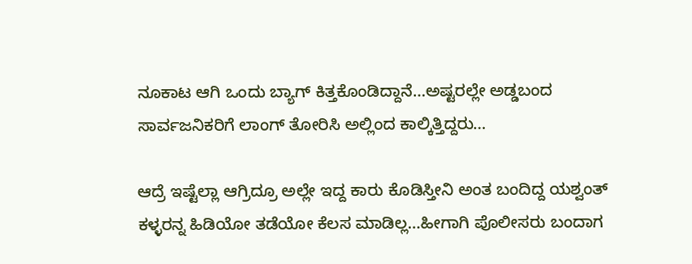ನೂಕಾಟ ಆಗಿ ಒಂದು ಬ್ಯಾಗ್‌ ಕಿತ್ತಕೊಂಡಿದ್ದಾನೆ…ಅಷ್ಟರಲ್ಲೇ ಅಡ್ಡಬಂದ ಸಾರ್ವಜನಿಕರಿಗೆ ಲಾಂಗ್‌ ತೋರಿಸಿ ಅಲ್ಲಿಂದ ಕಾಲ್ಕಿತ್ತಿದ್ದರು…

ಆದ್ರೆ ಇಷ್ಟೆಲ್ಲಾ ಆಗ್ರಿದ್ರೂ ಅಲ್ಲೇ ಇದ್ದ ಕಾರು ಕೊಡಿಸ್ತೀನಿ ಅಂತ ಬಂದಿದ್ದ ಯಶ್ವಂತ್‌ ಕಳ್ಳರನ್ನ ಹಿಡಿಯೋ ತಡೆಯೋ ಕೆಲಸ ಮಾಡಿಲ್ಲ…ಹೀಗಾಗಿ ಪೊಲೀಸರು ಬಂದಾಗ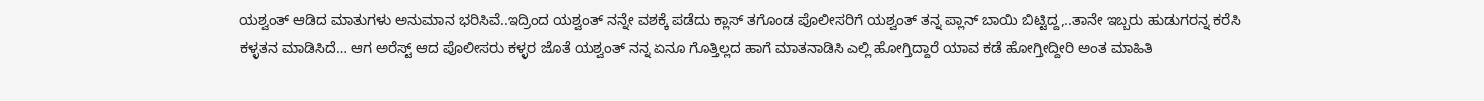ಯಶ್ವಂತ್‌ ಆಡಿದ ಮಾತುಗಳು ಅನುಮಾನ ಭರಿಸಿವೆ..ಇದ್ರಿಂದ ಯಶ್ವಂತ್‌ ನನ್ನೇ ವಶಕ್ಕೆ ಪಡೆದು ಕ್ಲಾಸ್‌ ತಗೊಂಡ ಪೊಲೀಸರಿಗೆ ಯಶ್ವಂತ್‌ ತನ್ನ ಪ್ಲಾನ್‌ ಬಾಯಿ ಬಿಟ್ಟಿದ್ದ,..ತಾನೇ ಇಬ್ಬರು ಹುಡುಗರನ್ನ ಕರೆಸಿ ಕಳ್ಳತನ ಮಾಡಿಸಿದೆ… ಆಗ ಅರೆಸ್ಟ್ ಆದ ಪೊಲೀಸರು ಕಳ್ಳರ ಜೊತೆ ಯಶ್ವಂತ್‌ ನನ್ನ ಏನೂ ಗೊತ್ತಿಲ್ಲದ ಹಾಗೆ ಮಾತನಾಡಿಸಿ ಎಲ್ಲಿ ಹೋಗ್ತಿದ್ದಾರೆ ಯಾವ ಕಡೆ ಹೋಗ್ತೀದ್ದೀರಿ ಅಂತ ಮಾಹಿತಿ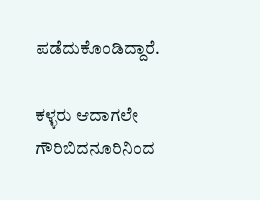ಪಡೆದುಕೊಂಡಿದ್ದಾರೆ.

ಕಳ್ಳರು ಆದಾಗಲೇ ಗೌರಿಬಿದನೂರಿನಿಂದ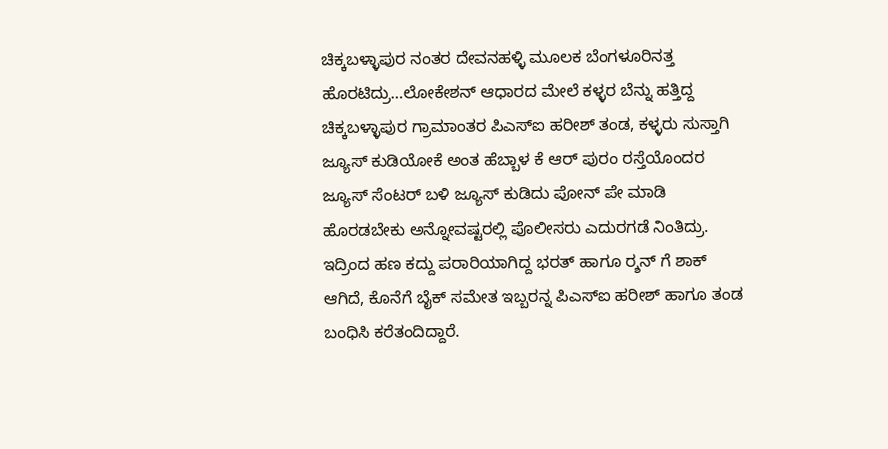ಚಿಕ್ಕಬಳ್ಳಾಪುರ ನಂತರ ದೇವನಹಳ್ಳಿ ಮೂಲಕ ಬೆಂಗಳೂರಿನತ್ತ ಹೊರಟಿದ್ರು…ಲೋಕೇಶನ್‌ ಆಧಾರದ ಮೇಲೆ ಕಳ್ಳರ ಬೆನ್ನು ಹತ್ತಿದ್ದ ಚಿಕ್ಕಬಳ್ಳಾಪುರ ಗ್ರಾಮಾಂತರ ಪಿಎಸ್‌ಐ ಹರೀಶ್‌ ತಂಡ, ಕಳ್ಳರು ಸುಸ್ತಾಗಿ ಜ್ಯೂಸ್‌ ಕುಡಿಯೋಕೆ ಅಂತ ಹೆಬ್ಬಾಳ ಕೆ ಆರ್‌ ಪುರಂ ರಸ್ತೆಯೊಂದರ ಜ್ಯೂಸ್‌ ಸೆಂಟರ್‌ ಬಳಿ ಜ್ಯೂಸ್‌ ಕುಡಿದು ಪೋನ್‌ ಪೇ ಮಾಡಿ ಹೊರಡಬೇಕು ಅನ್ನೋವಷ್ಟರಲ್ಲಿ ಪೊಲೀಸರು ಎದುರಗಡೆ ನಿಂತಿದ್ರು. ಇದ್ರಿಂದ ಹಣ ಕದ್ದು ಪರಾರಿಯಾಗಿದ್ದ ಭರತ್‌ ಹಾಗೂ ರ‍್ಶನ್‌ ಗೆ ಶಾಕ್‌ ಆಗಿದೆ, ಕೊನೆಗೆ ಬೈಕ್‌ ಸಮೇತ ಇಬ್ಬರನ್ನ ಪಿಎಸ್‌ಐ ಹರೀಶ್‌ ಹಾಗೂ ತಂಡ ಬಂಧಿಸಿ ಕರೆತಂದಿದ್ದಾರೆ.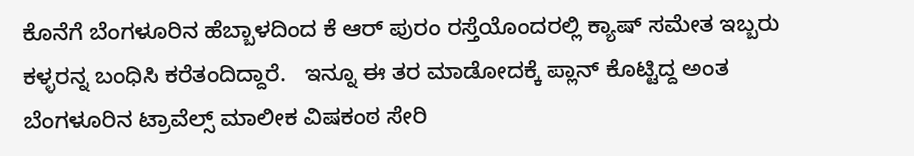ಕೊನೆಗೆ ಬೆಂಗಳೂರಿನ ಹೆಬ್ಬಾಳದಿಂದ ಕೆ ಆರ್‌ ಪುರಂ ರಸ್ತೆಯೊಂದರಲ್ಲಿ ಕ್ಯಾಷ್‌ ಸಮೇತ ಇಬ್ಬರು ಕಳ್ಳರನ್ನ ಬಂಧಿಸಿ ಕರೆತಂದಿದ್ದಾರೆ.   ಇನ್ನೂ ಈ ತರ ಮಾಡೋದಕ್ಕೆ ಪ್ಲಾನ್‌ ಕೊಟ್ಟಿದ್ದ ಅಂತ ಬೆಂಗಳೂರಿನ ಟ್ರಾವೆಲ್ಸ್‌ ಮಾಲೀಕ ವಿಷಕಂಠ ಸೇರಿ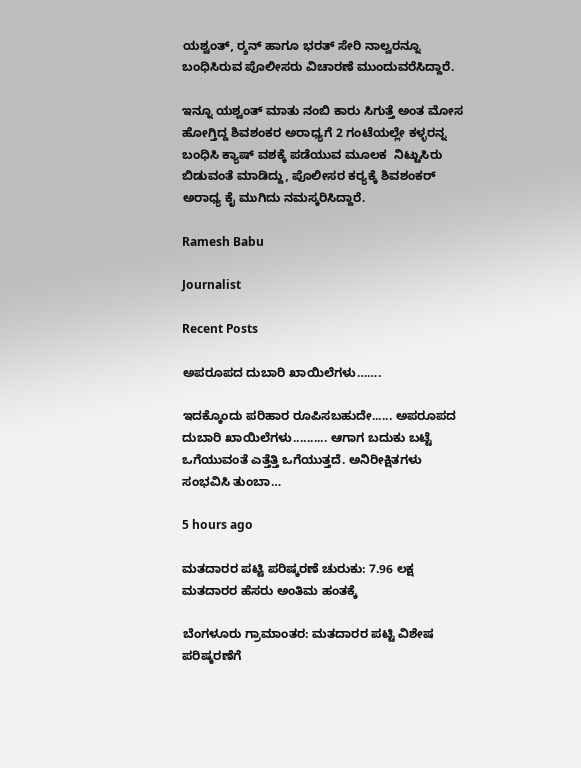ಯಶ್ವಂತ್‌, ರ‍್ಶನ್‌ ಹಾಗೂ ಭರತ್‌ ಸೇರಿ ನಾಲ್ವರನ್ನೂ ಬಂಧಿಸಿರುವ ಪೊಲೀಸರು ವಿಚಾರಣೆ ಮುಂದುವರೆಸಿದ್ದಾರೆ.

ಇನ್ನೂ ಯಶ್ವಂತ್‌ ಮಾತು ನಂಬಿ ಕಾರು ಸಿಗುತ್ತೆ ಅಂತ ಮೋಸ ಹೋಗ್ತಿದ್ದ ಶಿವಶಂಕರ ಅರಾಧ್ಯಗೆ 2 ಗಂಟೆಯಲ್ಲೇ ಕಳ್ಳರನ್ನ ಬಂಧಿಸಿ ಕ್ಯಾಷ್‌ ವಶಕ್ಕೆ ಪಡೆಯುವ ಮೂಲಕ  ನಿಟ್ಟುಸಿರು ಬಿಡುವಂತೆ ಮಾಡಿದ್ದು, ಪೊಲೀಸರ ಕರ‍್ಯಕ್ಕೆ ಶಿವಶಂಕರ್‌ ಅರಾಧ್ಯ ಕೈ ಮುಗಿದು ನಮಸ್ಕರಿಸಿದ್ದಾರೆ.

Ramesh Babu

Journalist

Recent Posts

ಅಪರೂಪದ ದುಬಾರಿ ಖಾಯಿಲೆಗಳು…….

ಇದಕ್ಕೊಂದು ಪರಿಹಾರ ರೂಪಿಸಬಹುದೇ...... ಅಪರೂಪದ ದುಬಾರಿ ಖಾಯಿಲೆಗಳು.......... ಆಗಾಗ ಬದುಕು ಬಟ್ಟೆ ಒಗೆಯುವಂತೆ ಎತ್ತೆತ್ತಿ ಒಗೆಯುತ್ತದೆ. ಅನಿರೀಕ್ಷಿತಗಳು ಸಂಭವಿಸಿ ತುಂಬಾ…

5 hours ago

ಮತದಾರರ ಪಟ್ಟಿ ಪರಿಷ್ಕರಣೆ ಚುರುಕು: 7.96 ಲಕ್ಷ ಮತದಾರರ ಹೆಸರು ಅಂತಿಮ ಹಂತಕ್ಕೆ

ಬೆಂಗಳೂರು ಗ್ರಾಮಾಂತರ: ಮತದಾರರ ಪಟ್ಟಿ ವಿಶೇಷ ಪರಿಷ್ಕರಣೆಗೆ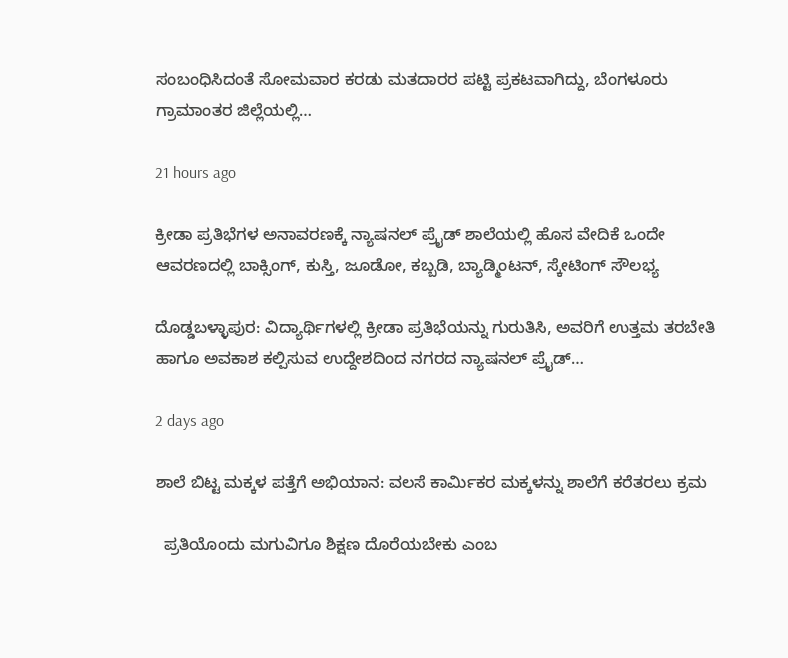ಸಂಬಂಧಿಸಿದಂತೆ ಸೋಮವಾರ ಕರಡು ಮತದಾರರ ಪಟ್ಟಿ ಪ್ರಕಟವಾಗಿದ್ದು, ಬೆಂಗಳೂರು ಗ್ರಾಮಾಂತರ ಜಿಲ್ಲೆಯಲ್ಲಿ…

21 hours ago

ಕ್ರೀಡಾ ಪ್ರತಿಭೆಗಳ ಅನಾವರಣಕ್ಕೆ ನ್ಯಾಷನಲ್ ಪ್ರೈಡ್ ಶಾಲೆಯಲ್ಲಿ ಹೊಸ ವೇದಿಕೆ ಒಂದೇ ಆವರಣದಲ್ಲಿ ಬಾಕ್ಸಿಂಗ್, ಕುಸ್ತಿ, ಜೂಡೋ, ಕಬ್ಬಡಿ, ಬ್ಯಾಡ್ಮಿಂಟನ್, ಸ್ಕೇಟಿಂಗ್ ಸೌಲಭ್ಯ

ದೊಡ್ಡಬಳ್ಳಾಪುರ: ವಿದ್ಯಾರ್ಥಿಗಳಲ್ಲಿ ಕ್ರೀಡಾ ಪ್ರತಿಭೆಯನ್ನು ಗುರುತಿಸಿ, ಅವರಿಗೆ ಉತ್ತಮ ತರಬೇತಿ ಹಾಗೂ ಅವಕಾಶ ಕಲ್ಪಿಸುವ ಉದ್ದೇಶದಿಂದ ನಗರದ ನ್ಯಾಷನಲ್ ಪ್ರೈಡ್…

2 days ago

ಶಾಲೆ ಬಿಟ್ಟ ಮಕ್ಕಳ ಪತ್ತೆಗೆ ಅಭಿಯಾನ: ವಲಸೆ ಕಾರ್ಮಿಕರ ಮಕ್ಕಳನ್ನು ಶಾಲೆಗೆ ಕರೆತರಲು ಕ್ರಮ

  ಪ್ರತಿಯೊಂದು ಮಗುವಿಗೂ ಶಿಕ್ಷಣ ದೊರೆಯಬೇಕು ಎಂಬ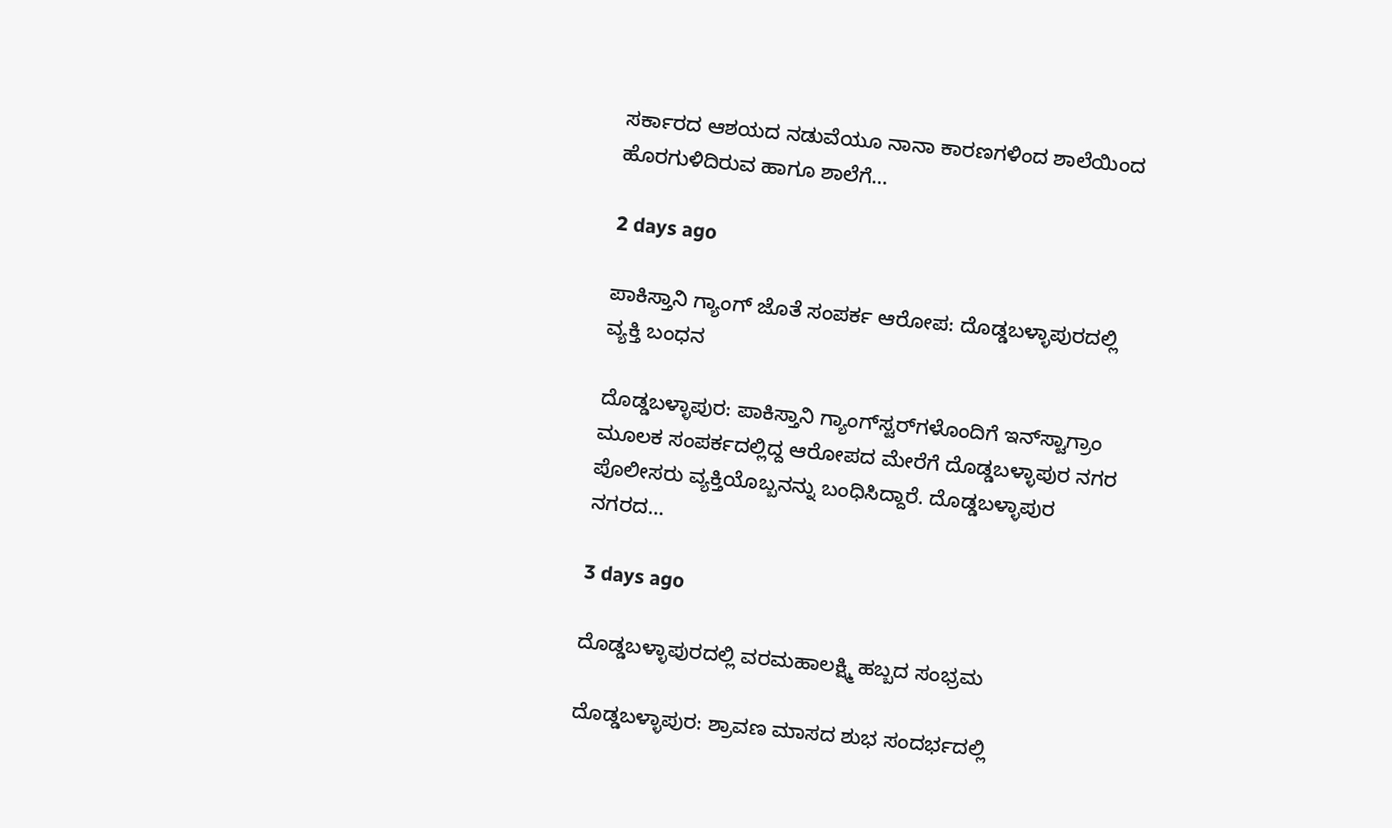ಸರ್ಕಾರದ ಆಶಯದ ನಡುವೆಯೂ ನಾನಾ ಕಾರಣಗಳಿಂದ ಶಾಲೆಯಿಂದ ಹೊರಗುಳಿದಿರುವ ಹಾಗೂ ಶಾಲೆಗೆ…

2 days ago

ಪಾಕಿಸ್ತಾನಿ ಗ್ಯಾಂಗ್‌ ಜೊತೆ ಸಂಪರ್ಕ ಆರೋಪ: ದೊಡ್ಡಬಳ್ಳಾಪುರದಲ್ಲಿ ವ್ಯಕ್ತಿ ಬಂಧನ

ದೊಡ್ಡಬಳ್ಳಾಪುರ: ಪಾಕಿಸ್ತಾನಿ ಗ್ಯಾಂಗ್‌ಸ್ಟರ್‌ಗಳೊಂದಿಗೆ ಇನ್‌ಸ್ಟಾಗ್ರಾಂ ಮೂಲಕ ಸಂಪರ್ಕದಲ್ಲಿದ್ದ ಆರೋಪದ ಮೇರೆಗೆ ದೊಡ್ಡಬಳ್ಳಾಪುರ ನಗರ ಪೊಲೀಸರು ವ್ಯಕ್ತಿಯೊಬ್ಬನನ್ನು ಬಂಧಿಸಿದ್ದಾರೆ. ದೊಡ್ಡಬಳ್ಳಾಪುರ ನಗರದ…

3 days ago

ದೊಡ್ಡಬಳ್ಳಾಪುರದಲ್ಲಿ ವರಮಹಾಲಕ್ಷ್ಮಿ ಹಬ್ಬದ ಸಂಭ್ರಮ

ದೊಡ್ಡಬಳ್ಳಾಪುರ: ಶ್ರಾವಣ ಮಾಸದ ಶುಭ ಸಂದರ್ಭದಲ್ಲಿ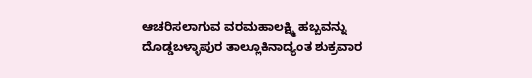ಆಚರಿಸಲಾಗುವ ವರಮಹಾಲಕ್ಷ್ಮಿ ಹಬ್ಬವನ್ನು ದೊಡ್ಡಬಳ್ಳಾಪುರ ತಾಲ್ಲೂಕಿನಾದ್ಯಂತ ಶುಕ್ರವಾರ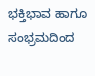ಭಕ್ತಿಭಾವ ಹಾಗೂ ಸಂಭ್ರಮದಿಂದ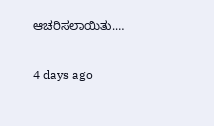ಆಚರಿಸಲಾಯಿತು.…

4 days ago